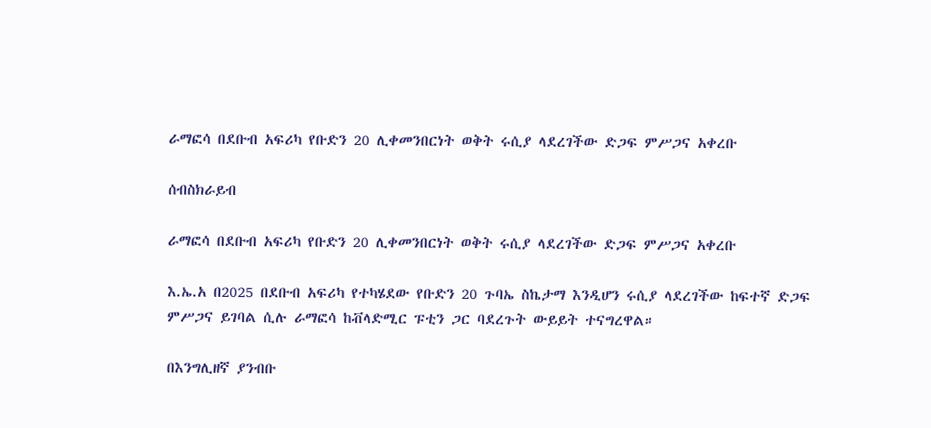ራማፎሳ በደቡብ አፍሪካ የቡድን 20 ሊቀመንበርነት ወቅት ሩሲያ ላደረገችው ድጋፍ ምሥጋና አቀረቡ

ሰብስክራይብ

ራማፎሳ በደቡብ አፍሪካ የቡድን 20 ሊቀመንበርነት ወቅት ሩሲያ ላደረገችው ድጋፍ ምሥጋና አቀረቡ

እ.ኤ.አ በ2025 በደቡብ አፍሪካ የተካሄደው የቡድን 20 ጉባኤ ስኬታማ እንዲሆን ሩሲያ ላደረገችው ከፍተኛ ድጋፍ ምሥጋና ይገባል ሲሉ ራማፎሳ ከቭላድሚር ፑቲን ጋር ባደረጉት ውይይት ተናግረዋል።

በእንግሊዘኛ ያንብቡ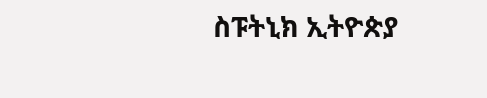ስፑትኒክ ኢትዮጵያ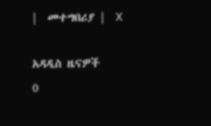|  መተግበሪያ |  X

አዳዲስ ዜናዎች
0